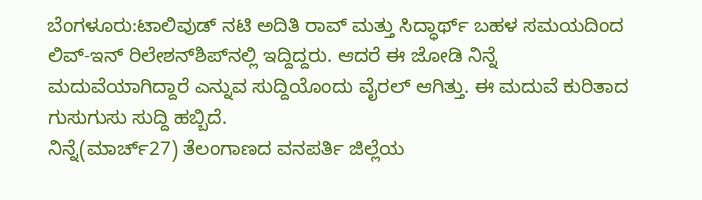ಬೆಂಗಳೂರು:ಟಾಲಿವುಡ್ ನಟಿ ಅದಿತಿ ರಾವ್ ಮತ್ತು ಸಿದ್ಧಾರ್ಥ್ ಬಹಳ ಸಮಯದಿಂದ ಲಿವ್-ಇನ್ ರಿಲೇಶನ್‌ಶಿಪ್‌ನಲ್ಲಿ ಇದ್ದಿದ್ದರು. ಆದರೆ ಈ ಜೋಡಿ ನಿನ್ನೆ ಮದುವೆಯಾಗಿದ್ದಾರೆ ಎನ್ನುವ ಸುದ್ದಿಯೊಂದು ವೈರಲ್ ಆಗಿತ್ತು. ಈ ಮದುವೆ ಕುರಿತಾದ ಗುಸುಗುಸು ಸುದ್ದಿ ಹಬ್ಬಿದೆ.
ನಿನ್ನೆ(ಮಾರ್ಚ್27) ತೆಲಂಗಾಣದ ವನಪರ್ತಿ ಜಿಲ್ಲೆಯ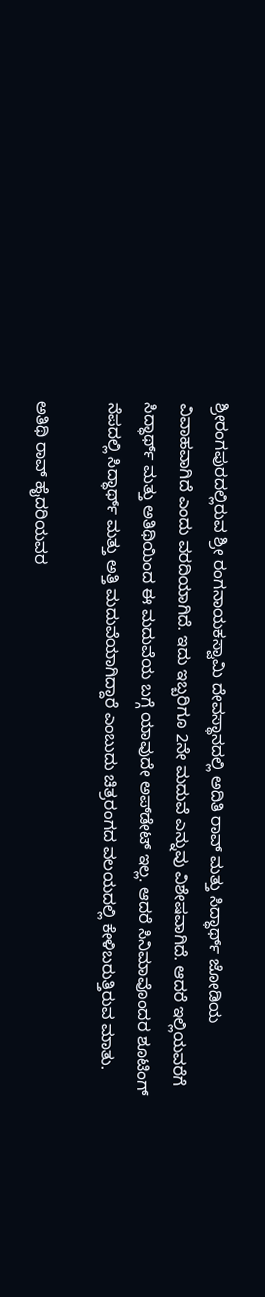ಶ್ರೀರಂಗಪುರದಲ್ಲಿರುವ ಶ್ರೀ ರಂಗನಾಯಕಸ್ವಾಮಿ ದೇವಸ್ಥಾನದಲ್ಲಿ ಅದಿತಿ ರಾವ್ ಮತ್ತು ಸಿದ್ಧಾರ್ಥ್ ಜೋಡಿಯ ವಿವಾಹವಾಗಿದೆ ಎಂದು ವರದಿಯಾಗಿದೆ. ಇದು ಇಬ್ಬರಿಗೂ 2ನೇ ಮದುವೆ ಎನ್ನುವು ವಿಶೇಷವಾಗಿದೆ. ಆದರೆ ಇಲ್ಲಿಯವರೆಗೆ ಸಿದ್ಧಾರ್ಥ್ ಮತ್ತು ಅತಿಥಿಯಿಂದ ಈ ಮದುವೆಯ ಬಗ್ಗೆ ಯಾವುದೇ ಅಪ್‌ಡೇಟ್ ಇಲ್ಲ. ಆದರೆ ಸಿನಿಮಾವೊಂದರ ಶೂಟಿಂಗ್ ನೆಪದಲ್ಲಿ ಸಿದ್ಧಾರ್ಥ್ ಮತ್ತು ಅತ್ತಿ ಮದುವೆಯಾಗಿದ್ದಾರೆ ಎಂಬುದು ಚಿತ್ರರಂಗದ ವಲಯದಲ್ಲಿ ಕೇಳಿಬರುತ್ತಿರುವ ಮಾತು.

ಅತಿಥಿ ರಾವ್ ಹೈದರಿಯವರ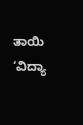ತಾಯಿ ‘ವಿದ್ಯಾ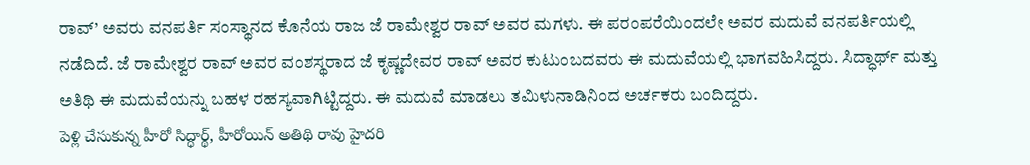ರಾವ್’ ಅವರು ವನಪರ್ತಿ ಸಂಸ್ಥಾನದ ಕೊನೆಯ ರಾಜ ಜೆ ರಾಮೇಶ್ವರ ರಾವ್ ಅವರ ಮಗಳು. ಈ ಪರಂಪರೆಯಿಂದಲೇ ಅವರ ಮದುವೆ ವನಪರ್ತಿಯಲ್ಲಿ ನಡೆದಿದೆ. ಜೆ ರಾಮೇಶ್ವರ ರಾವ್ ಅವರ ವಂಶಸ್ಥರಾದ ಜೆ ಕೃಷ್ಣದೇವರ ರಾವ್ ಅವರ ಕುಟುಂಬದವರು ಈ ಮದುವೆಯಲ್ಲಿ ಭಾಗವಹಿಸಿದ್ದರು. ಸಿದ್ಧಾರ್ಥ್ ಮತ್ತು ಅತಿಥಿ ಈ ಮದುವೆಯನ್ನು ಬಹಳ ರಹಸ್ಯವಾಗಿಟ್ಟಿದ್ದರು. ಈ ಮದುವೆ ಮಾಡಲು ತಮಿಳುನಾಡಿನಿಂದ ಅರ್ಚಕರು ಬಂದಿದ್ದರು.
పెళ్లి చేసుకున్న హీరో సిద్ధార్థ్, హీరోయిన్ అతిథి రావు హైదరి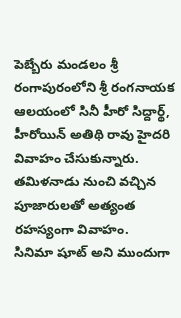పెబ్బేరు మండలం శ్రీ రంగాపురంలోని శ్రీ రంగనాయక ఆలయంలో సినీ హీరో సిద్దార్థ్, హీరోయిన్ అతిథి రావు హైదరి వివాహం చేసుకున్నారు. తమిళనాడు నుంచి వచ్చిన పూజారులతో అత్యంత రహస్యంగా వివాహం.
సినిమా షూట్ అని ముందుగా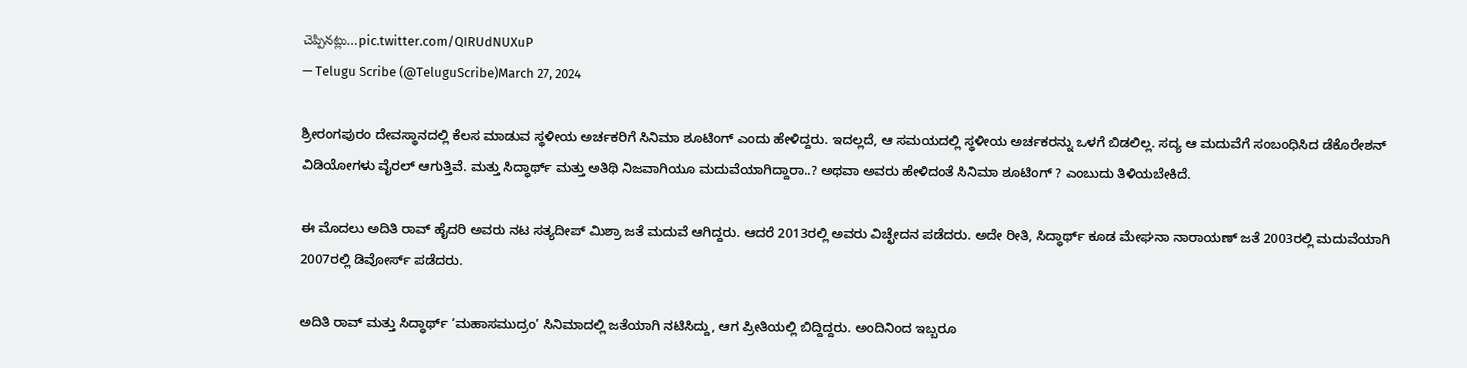చెప్పినట్లు…pic.twitter.com/QIRUdNUXuP
— Telugu Scribe (@TeluguScribe)March 27, 2024

ಶ್ರೀರಂಗಪುರಂ ದೇವಸ್ಥಾನದಲ್ಲಿ ಕೆಲಸ ಮಾಡುವ ಸ್ಥಳೀಯ ಅರ್ಚಕರಿಗೆ ಸಿನಿಮಾ ಶೂಟಿಂಗ್ ಎಂದು ಹೇಳಿದ್ದರು. ಇದಲ್ಲದೆ, ಆ ಸಮಯದಲ್ಲಿ ಸ್ಥಳೀಯ ಅರ್ಚಕರನ್ನು ಒಳಗೆ ಬಿಡಲಿಲ್ಲ. ಸದ್ಯ ಆ ಮದುವೆಗೆ ಸಂಬಂಧಿಸಿದ ಡೆಕೊರೇಶನ್ ವಿಡಿಯೋಗಳು ವೈರಲ್ ಆಗುತ್ತಿವೆ. ಮತ್ತು ಸಿದ್ಧಾರ್ಥ್ ಮತ್ತು ಅತಿಥಿ ನಿಜವಾಗಿಯೂ ಮದುವೆಯಾಗಿದ್ದಾರಾ..? ಅಥವಾ ಅವರು ಹೇಳಿದಂತೆ ಸಿನಿಮಾ ಶೂಟಿಂಗ್ ? ಎಂಬುದು ತಿಳಿಯಬೇಕಿದೆ.

ಈ ಮೊದಲು ಅದಿತಿ ರಾವ್ ಹೈದರಿ ಅವರು ನಟ ಸತ್ಯದೀಪ್ ಮಿಶ್ರಾ ಜತೆ ಮದುವೆ ಆಗಿದ್ದರು. ಆದರೆ 2013ರಲ್ಲಿ ಅವರು ವಿಚ್ಛೇದನ ಪಡೆದರು. ಅದೇ ರೀತಿ, ಸಿದ್ಧಾರ್ಥ್ ಕೂಡ ಮೇಘನಾ ನಾರಾಯಣ್ ಜತೆ 2003ರಲ್ಲಿ ಮದುವೆಯಾಗಿ 2007ರಲ್ಲಿ ಡಿವೋರ್ಸ್ ಪಡೆದರು.

ಅದಿತಿ ರಾವ್ ಮತ್ತು ಸಿದ್ಧಾರ್ಥ್ ‘ಮಹಾಸಮುದ್ರಂ’ ಸಿನಿಮಾದಲ್ಲಿ ಜತೆಯಾಗಿ ನಟಿಸಿದ್ದು, ಆಗ ಪ್ರೀತಿಯಲ್ಲಿ ಬಿದ್ದಿದ್ದರು. ಅಂದಿನಿಂದ ಇಬ್ಬರೂ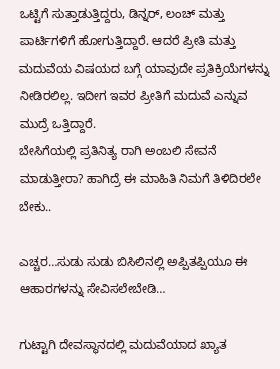ಒಟ್ಟಿಗೆ ಸುತ್ತಾಡುತ್ತಿದ್ದರು, ಡಿನ್ನರ್, ಲಂಚ್ ಮತ್ತು ಪಾರ್ಟಿಗಳಿಗೆ ಹೋಗುತ್ತಿದ್ದಾರೆ. ಆದರೆ ಪ್ರೀತಿ ಮತ್ತು ಮದುವೆಯ ವಿಷಯದ ಬಗ್ಗೆ ಯಾವುದೇ ಪ್ರತಿಕ್ರಿಯೆಗಳನ್ನು ನೀಡಿರಲಿಲ್ಲ. ಇದೀಗ ಇವರ ಪ್ರೀತಿಗೆ ಮದುವೆ ಎನ್ನುವ ಮುದ್ರೆ ಒತ್ತಿದ್ದಾರೆ.
ಬೇಸಿಗೆಯಲ್ಲಿ ಪ್ರತಿನಿತ್ಯ ರಾಗಿ ಅಂಬಲಿ ಸೇವನೆ ಮಾಡುತ್ತೀರಾ? ಹಾಗಿದ್ರೆ ಈ ಮಾಹಿತಿ ನಿಮಗೆ ತಿಳಿದಿರಲೇ ಬೇಕು..

ಎಚ್ಚರ…ಸುಡು ಸುಡು ಬಿಸಿಲಿನಲ್ಲಿ ಅಪ್ಪಿತಪ್ಪಿಯೂ ಈ ಆಹಾರಗಳನ್ನು ಸೇವಿಸಲೇಬೇಡಿ…

ಗುಟ್ಟಾಗಿ ದೇವಸ್ಥಾನದಲ್ಲಿ ಮದುವೆಯಾದ ಖ್ಯಾತ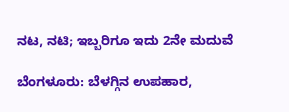ನಟ, ನಟಿ; ಇಬ್ಬರಿಗೂ ಇದು 2ನೇ ಮದುವೆ

ಬೆಂಗಳೂರು: ಬೆಳಗ್ಗಿನ ಉಪಹಾರ,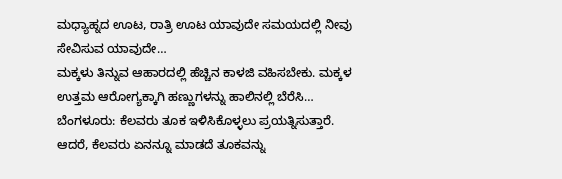ಮಧ್ಯಾಹ್ನದ ಊಟ, ರಾತ್ರಿ ಊಟ ಯಾವುದೇ ಸಮಯದಲ್ಲಿ ನೀವು ಸೇವಿಸುವ ಯಾವುದೇ…
ಮಕ್ಕಳು ತಿನ್ನುವ ಆಹಾರದಲ್ಲಿ ಹೆಚ್ಚಿನ ಕಾಳಜಿ ವಹಿಸಬೇಕು. ಮಕ್ಕಳ ಉತ್ತಮ ಆರೋಗ್ಯಕ್ಕಾಗಿ ಹಣ್ಣುಗಳನ್ನು ಹಾಲಿನಲ್ಲಿ ಬೆರೆಸಿ…
ಬೆಂಗಳೂರು: ಕೆಲವರು ತೂಕ ಇಳಿಸಿಕೊಳ್ಳಲು ಪ್ರಯತ್ನಿಸುತ್ತಾರೆ. ಆದರೆ, ಕೆಲವರು ಏನನ್ನೂ ಮಾಡದೆ ತೂಕವನ್ನು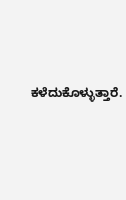ಕಳೆದುಕೊಳ್ಳುತ್ತಾರೆ.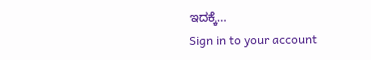ಇದಕ್ಕೆ…
Sign in to your account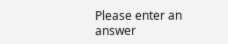Please enter an answer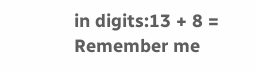in digits:13 + 8 =
Remember me